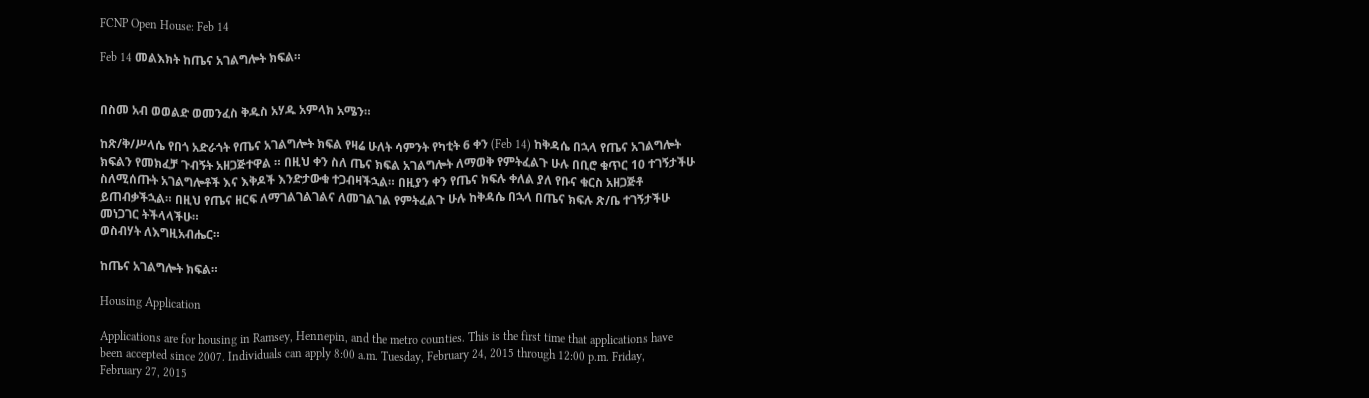FCNP Open House: Feb 14

Feb 14 መልእክት ከጤና አገልግሎት ክፍል።


በስመ አብ ወወልድ ወመንፈስ ቅዱስ አሃዱ አምላክ አሜን።

ከጽ/ቅ/ሥላሴ የበጎ አድራጎት የጤና አገልግሎት ክፍል የዛሬ ሁለት ሳምንት የካቲት 6 ቀን (Feb 14) ከቅዳሴ በኋላ የጤና አገልግሎት ክፍልን የመክፈቻ ጉብኝት አዘጋጅተዋል ። በዚህ ቀን ስለ ጤና ክፍል አገልግሎት ለማወቅ የምትፈልጉ ሁሉ በቢሮ ቁጥር 10 ተገኝታችሁ ስለሚሰጡት አገልግሎቶች እና እቅዶች እንድታውቁ ተጋብዛችኋል። በዚያን ቀን የጤና ክፍሉ ቀለል ያለ የቡና ቁርስ አዘጋጅቶ ይጠብቃችኋል። በዚህ የጤና ዘርፍ ለማገልገልገልና ለመገልገል የምትፈልጉ ሁሉ ከቅዳሴ በኋላ በጤና ክፍሉ ጽ/ቤ ተገኝታችሁ መነጋገር ትችላላችሁ።
ወስብሃት ለእግዚአብሔር።

ከጤና አገልግሎት ክፍል።

Housing Application

Applications are for housing in Ramsey, Hennepin, and the metro counties. This is the first time that applications have been accepted since 2007. Individuals can apply 8:00 a.m. Tuesday, February 24, 2015 through 12:00 p.m. Friday, February 27, 2015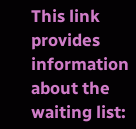This link provides information about the waiting list: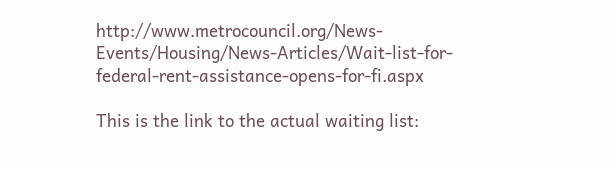http://www.metrocouncil.org/News-Events/Housing/News-Articles/Wait-list-for-federal-rent-assistance-opens-for-fi.aspx

This is the link to the actual waiting list: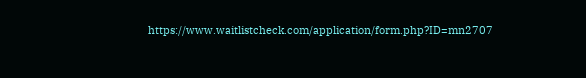https://www.waitlistcheck.com/application/form.php?ID=mn2707